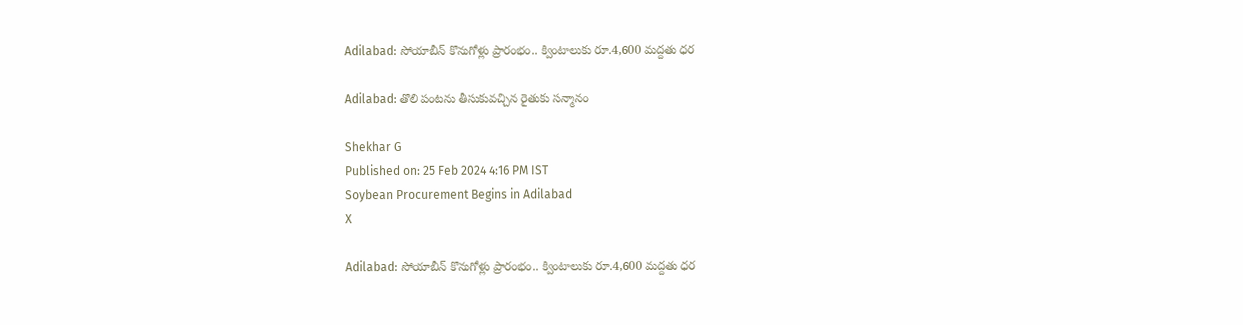Adilabad: సోయాబీన్ కొనుగోళ్లు ప్రారంభం.. క్వింటాలుకు రూ.4,600 మద్దతు ధర

Adilabad: తొలి పంటను తీసుకువచ్చిన రైతుకు సన్మానం

Shekhar G
Published on: 25 Feb 2024 4:16 PM IST
Soybean Procurement Begins in Adilabad
X

Adilabad: సోయాబీన్ కొనుగోళ్లు ప్రారంభం.. క్వింటాలుకు రూ.4,600 మద్దతు ధర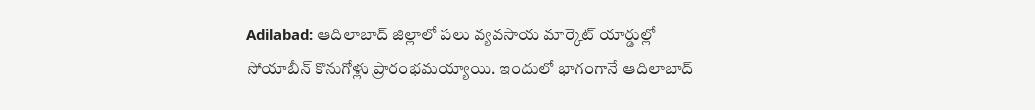Adilabad: ఆదిలాబాద్ జిల్లాలో పలు వ్యవసాయ మార్కెట్ యార్డుల్లో సోయాబీన్ కొనుగోళ్లు ప్రారంభమయ్యాయి. ఇందులో భాగంగానే ఆదిలాబాద్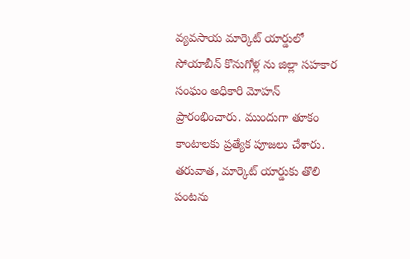వ్యవసాయ మార్కెట్ యార్డులో సోయాబీన్ కొనుగోళ్ల ను జిల్లా సహకార సంఘం అధికారి మోహన్ ప్రారంభించారు. ముందుగా తూకం కాంటాలకు ప్రత్యేక పూజలు చేశారు. తరువాత, మార్కెట్ యార్డుకు తొలి పంటను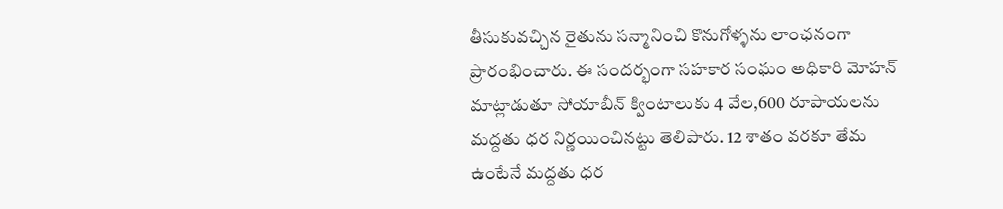తీసుకువచ్చిన రైతును సన్మానించి కొనుగోళ్ళను లాంఛనంగా ప్రారంభించారు. ఈ సందర్భంగా సహకార సంఘం అధికారి మోహన్ మాట్లాడుతూ సోయాబీన్ క్వింటాలుకు 4 వేల,600 రూపాయలను మద్దతు ధర నిర్ణయించినట్టు తెలిపారు. 12 శాతం వరకూ తేమ ఉంటేనే మద్దతు ధర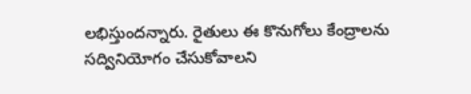లభిస్తుందన్నారు. రైతులు ఈ కొనుగోలు కేంద్రాలను సద్వినియోగం చేసుకోవాలని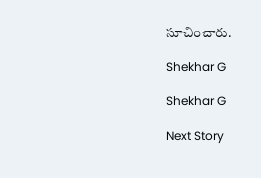సూచించారు.

Shekhar G

Shekhar G

Next Story